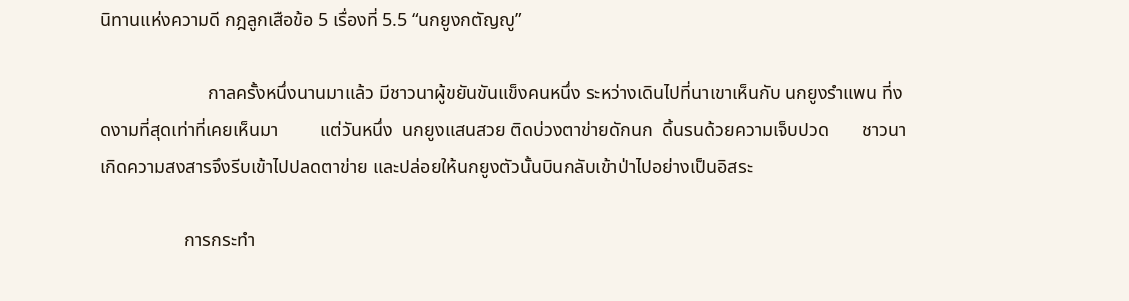นิทานแห่งความดี กฎลูกเสือข้อ 5 เรื่องที่ 5.5 “นกยูงกตัญญู”

                       กาลครั้งหนึ่งนานมาแล้ว มีชาวนาผู้ขยันขันแข็งคนหนึ่ง ระหว่างเดินไปที่นาเขาเห็นกับ นกยูงรำแพน ที่งดงามที่สุดเท่าที่เคยเห็นมา         แต่วันหนึ่ง  นกยูงแสนสวย ติดบ่วงตาข่ายดักนก  ดิ้นรนด้วยความเจ็บปวด       ชาวนาเกิดความสงสารจึงรีบเข้าไปปลดตาข่าย และปล่อยให้นกยูงตัวนั้นบินกลับเข้าป่าไปอย่างเป็นอิสระ

                  การกระทำ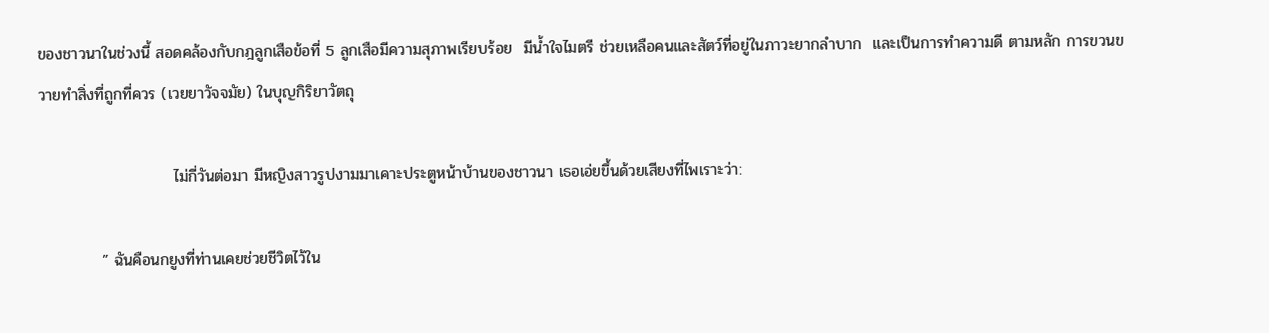ของชาวนาในช่วงนี้ สอดคล้องกับกฎลูกเสือข้อที่ 5 ลูกเสือมีความสุภาพเรียบร้อย  มีน้ำใจไมตรี ช่วยเหลือคนและสัตว์ที่อยู่ในภาวะยากลำบาก  และเป็นการทำความดี ตามหลัก การขวนขวายทำสิ่งที่ถูกที่ควร (เวยยาวัจจมัย) ในบุญกิริยาวัตถุ

                        ไม่กี่วันต่อมา มีหญิงสาวรูปงามมาเคาะประตูหน้าบ้านของชาวนา เธอเอ่ยขึ้นด้วยเสียงที่ไพเราะว่า:

           ” ฉันคือนกยูงที่ท่านเคยช่วยชีวิตไว้ใน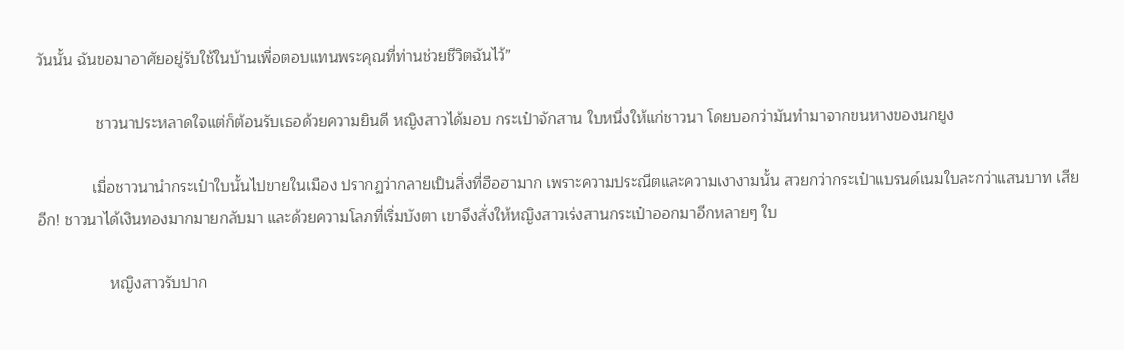วันนั้น ฉันขอมาอาศัยอยู่รับใช้ในบ้านเพื่อตอบแทนพระคุณที่ท่านช่วยชีวิตฉันไว้”

              ชาวนาประหลาดใจแต่ก็ต้อนรับเธอด้วยความยินดี หญิงสาวได้มอบ กระเป๋าจักสาน ใบหนึ่งให้แก่ชาวนา โดยบอกว่ามันทำมาจากขนหางของนกยูง

             เมื่อชาวนานำกระเป๋าใบนั้นไปขายในเมือง ปรากฏว่ากลายเป็นสิ่งที่ฮือฮามาก เพราะความประณีตและความเงางามนั้น สวยกว่ากระเป๋าแบรนด์เนมใบละกว่าแสนบาท เสียอีก! ชาวนาได้เงินทองมากมายกลับมา และด้วยความโลภที่เริ่มบังตา เขาจึงสั่งให้หญิงสาวเร่งสานกระเป๋าออกมาอีกหลายๆ ใบ

                 หญิงสาวรับปาก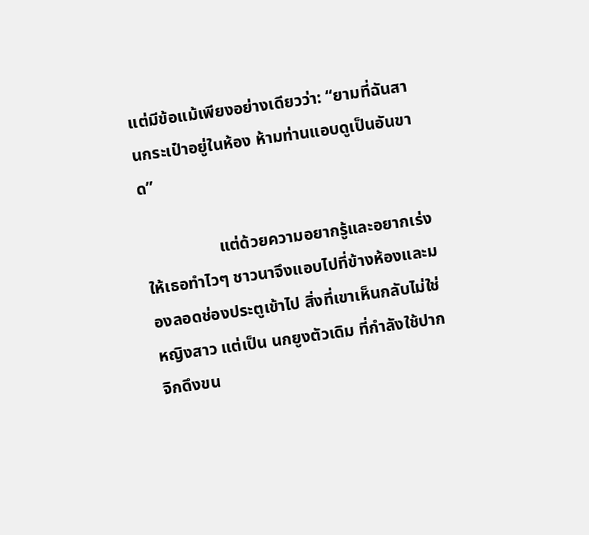แต่มีข้อแม้เพียงอย่างเดียวว่า: “ยามที่ฉันสานกระเป๋าอยู่ในห้อง ห้ามท่านแอบดูเป็นอันขาด”

                  แต่ด้วยความอยากรู้และอยากเร่งให้เธอทำไวๆ ชาวนาจึงแอบไปที่ข้างห้องและมองลอดช่องประตูเข้าไป สิ่งที่เขาเห็นกลับไม่ใช่หญิงสาว แต่เป็น นกยูงตัวเดิม ที่กำลังใช้ปากจิกดึงขน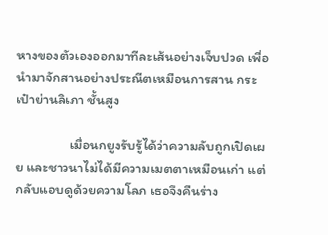หางของตัวเองออกมาทีละเส้นอย่างเจ็บปวด เพื่อนำมาจักสานอย่างประณีตเหมือนการสาน กระเป๋าย่านลิเภา ชั้นสูง

                 เมื่อนกยูงรับรู้ได้ว่าความลับถูกเปิดเผย และชาวนาไม่ได้มีความเมตตาเหมือนเก่า แต่กลับแอบดูด้วยความโลภ เธอจึงคืนร่าง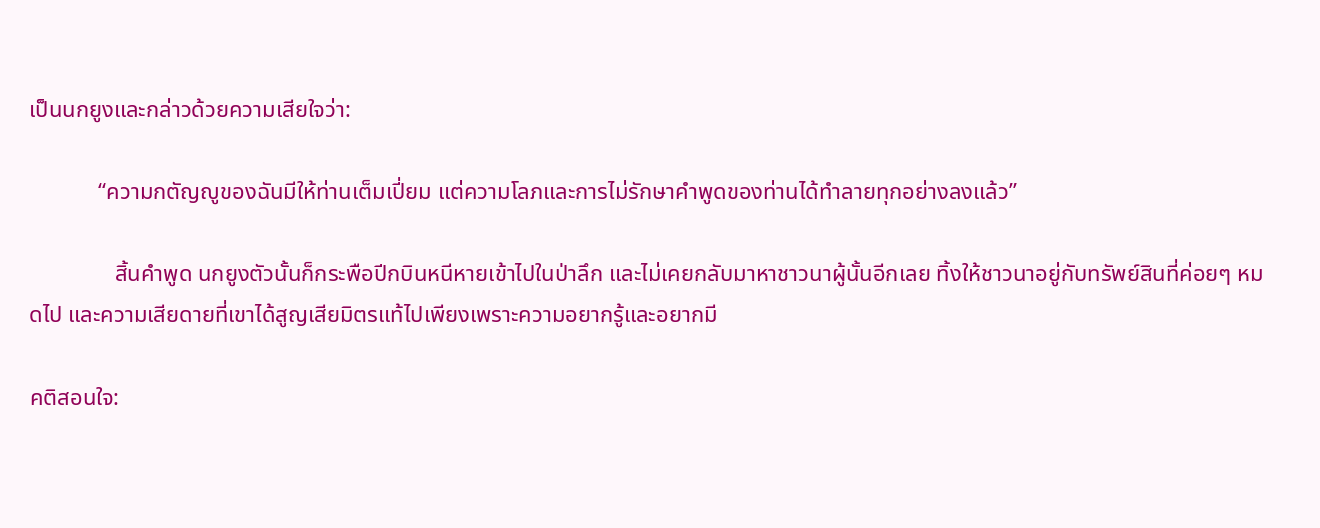เป็นนกยูงและกล่าวด้วยความเสียใจว่า:

            “ความกตัญญูของฉันมีให้ท่านเต็มเปี่ยม แต่ความโลภและการไม่รักษาคำพูดของท่านได้ทำลายทุกอย่างลงแล้ว”

               สิ้นคำพูด นกยูงตัวนั้นก็กระพือปีกบินหนีหายเข้าไปในป่าลึก และไม่เคยกลับมาหาชาวนาผู้นั้นอีกเลย ทิ้งให้ชาวนาอยู่กับทรัพย์สินที่ค่อยๆ หมดไป และความเสียดายที่เขาได้สูญเสียมิตรแท้ไปเพียงเพราะความอยากรู้และอยากมี

คติสอนใจ: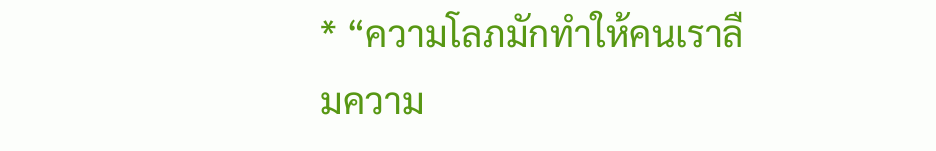* “ความโลภมักทำให้คนเราลืมความ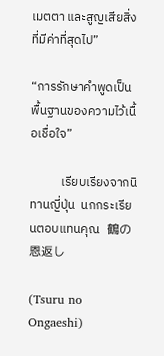เมตตา และสูญเสียสิ่งที่มีค่าที่สุดไป”

“การรักษาคำพูดเป็นพื้นฐานของความไว้เนื้อเชื่อใจ”

           เรียบเรียงจากนิทานญี่ปุ่น  นกกระเรียนตอบแทนคุณ   鶴の恩返し

(Tsuru no Ongaeshi)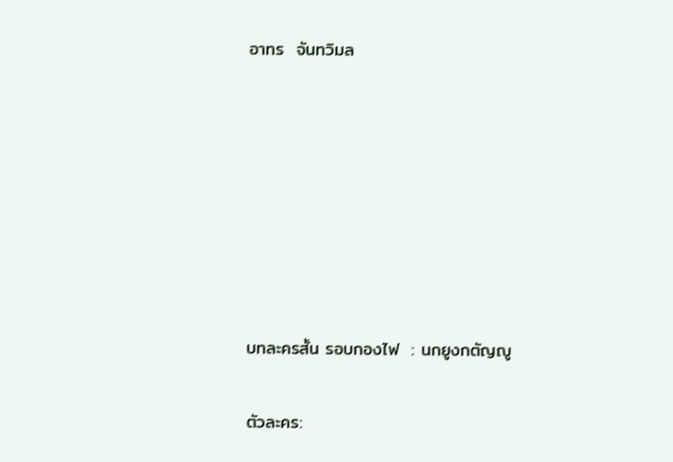อาทร  จันทวิมล







บทละครสั้น รอบกองไฟ  : นกยูงกตัญญู

ตัวละคร: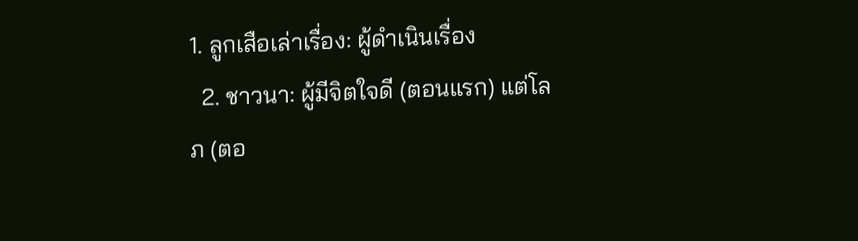1. ลูกเสือเล่าเรื่อง: ผู้ดำเนินเรื่อง
  2. ชาวนา: ผู้มีจิตใจดี (ตอนแรก) แต่โลภ (ตอ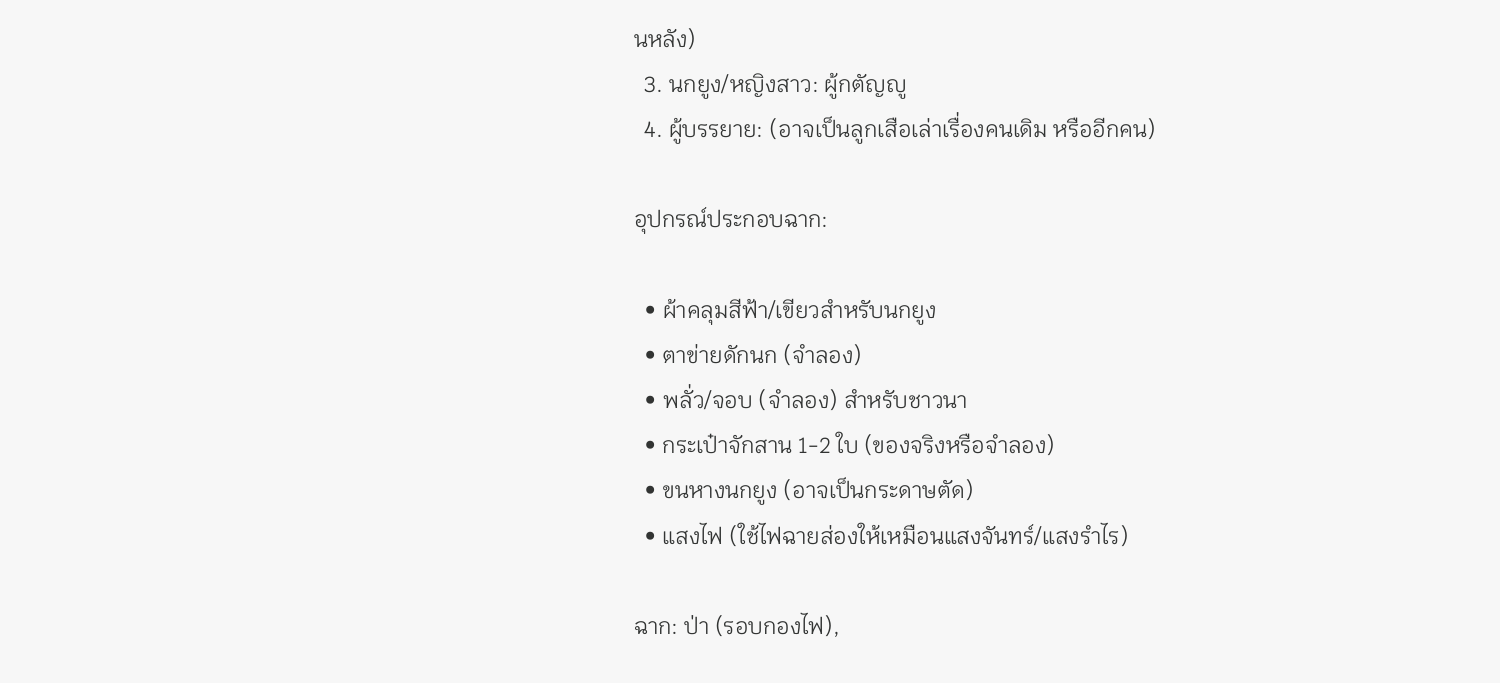นหลัง)
  3. นกยูง/หญิงสาว: ผู้กตัญญู
  4. ผู้บรรยาย: (อาจเป็นลูกเสือเล่าเรื่องคนเดิม หรืออีกคน)

อุปกรณ์ประกอบฉาก:

  • ผ้าคลุมสีฟ้า/เขียวสำหรับนกยูง
  • ตาข่ายดักนก (จำลอง)
  • พลั่ว/จอบ (จำลอง) สำหรับชาวนา
  • กระเป๋าจักสาน 1-2 ใบ (ของจริงหรือจำลอง)
  • ขนหางนกยูง (อาจเป็นกระดาษตัด)
  • แสงไฟ (ใช้ไฟฉายส่องให้เหมือนแสงจันทร์/แสงรำไร)

ฉาก: ป่า (รอบกองไฟ),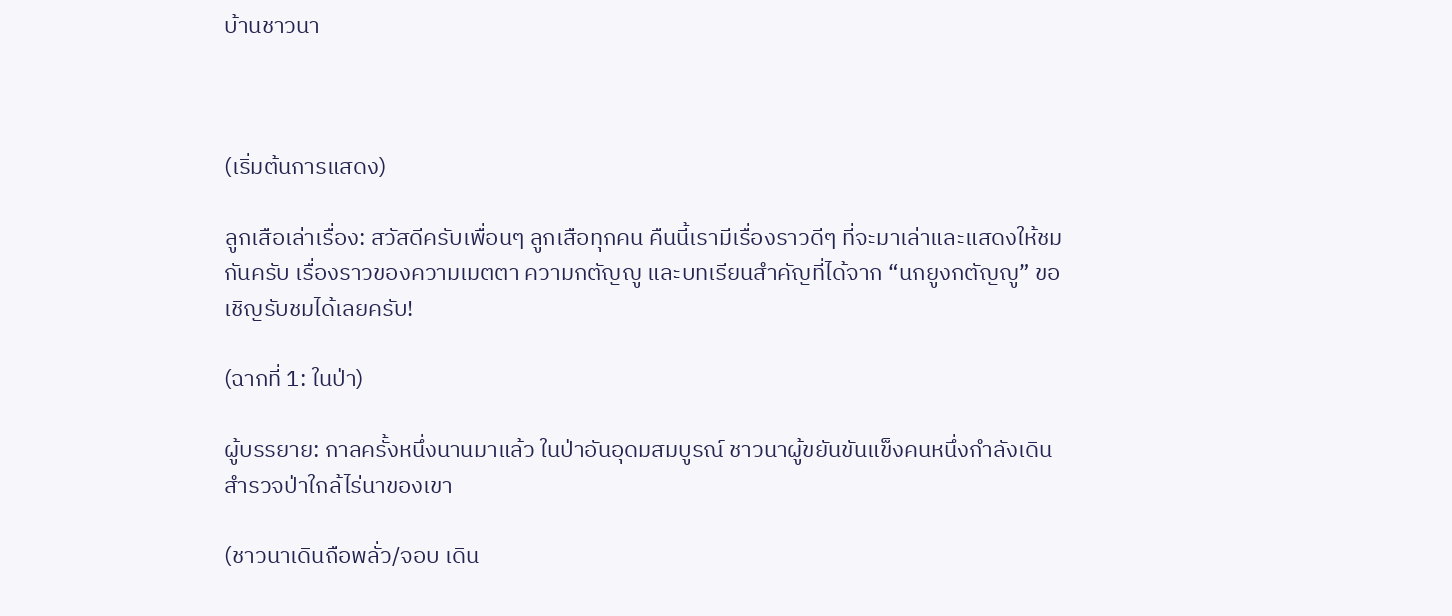บ้านชาวนา



(เริ่มต้นการแสดง)

ลูกเสือเล่าเรื่อง: สวัสดีครับเพื่อนๆ ลูกเสือทุกคน คืนนี้เรามีเรื่องราวดีๆ ที่จะมาเล่าและแสดงให้ชมกันครับ เรื่องราวของความเมตตา ความกตัญญู และบทเรียนสำคัญที่ได้จาก “นกยูงกตัญญู” ขอเชิญรับชมได้เลยครับ!

(ฉากที่ 1: ในป่า)

ผู้บรรยาย: กาลครั้งหนึ่งนานมาแล้ว ในป่าอันอุดมสมบูรณ์ ชาวนาผู้ขยันขันแข็งคนหนึ่งกำลังเดินสำรวจป่าใกล้ไร่นาของเขา

(ชาวนาเดินถือพลั่ว/จอบ เดิน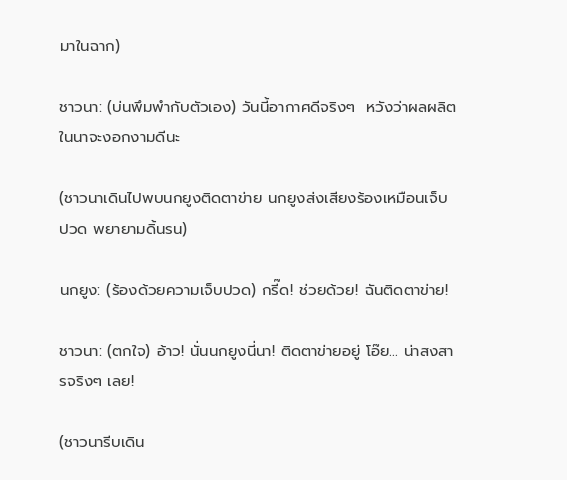มาในฉาก)

ชาวนา: (บ่นพึมพำกับตัวเอง) วันนี้อากาศดีจริงๆ  หวังว่าผลผลิตในนาจะงอกงามดีนะ

(ชาวนาเดินไปพบนกยูงติดตาข่าย นกยูงส่งเสียงร้องเหมือนเจ็บปวด พยายามดิ้นรน)

นกยูง: (ร้องด้วยความเจ็บปวด) กรี๊ด! ช่วยด้วย! ฉันติดตาข่าย!

ชาวนา: (ตกใจ) อ้าว! นั่นนกยูงนี่นา! ติดตาข่ายอยู่ โอ๊ย… น่าสงสารจริงๆ เลย!

(ชาวนารีบเดิน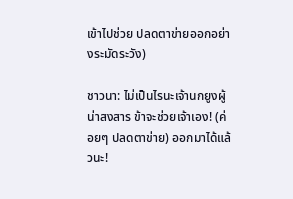เข้าไปช่วย ปลดตาข่ายออกอย่างระมัดระวัง)

ชาวนา: ไม่เป็นไรนะเจ้านกยูงผู้น่าสงสาร ข้าจะช่วยเจ้าเอง! (ค่อยๆ ปลดตาข่าย) ออกมาได้แล้วนะ!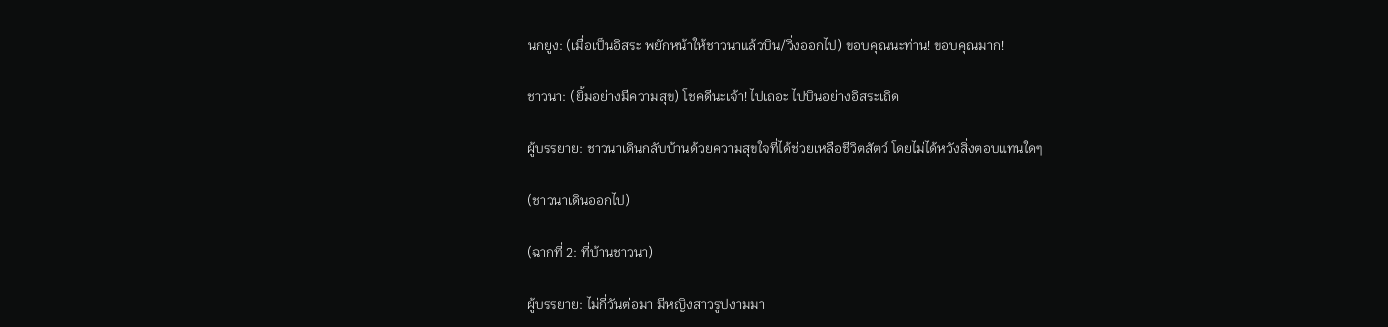นกยูง: (เมื่อเป็นอิสระ พยักหน้าให้ชาวนาแล้วบิน/วิ่งออกไป) ขอบคุณนะท่าน! ขอบคุณมาก!

ชาวนา: (ยิ้มอย่างมีความสุข) โชคดีนะเจ้า! ไปเถอะ ไปบินอย่างอิสระเถิด

ผู้บรรยาย: ชาวนาเดินกลับบ้านด้วยความสุขใจที่ได้ช่วยเหลือชีวิตสัตว์ โดยไม่ได้หวังสิ่งตอบแทนใดๆ

(ชาวนาเดินออกไป)

(ฉากที่ 2: ที่บ้านชาวนา)

ผู้บรรยาย: ไม่กี่วันต่อมา มีหญิงสาวรูปงามมา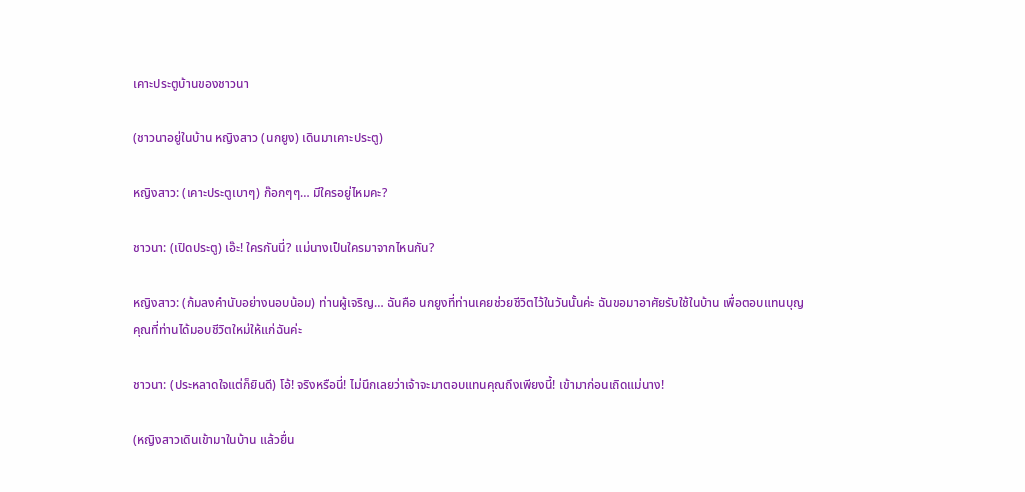เคาะประตูบ้านของชาวนา

(ชาวนาอยู่ในบ้าน หญิงสาว (นกยูง) เดินมาเคาะประตู)

หญิงสาว: (เคาะประตูเบาๆ) ก๊อกๆๆ… มีใครอยู่ไหมคะ?

ชาวนา: (เปิดประตู) เอ๊ะ! ใครกันนี่? แม่นางเป็นใครมาจากไหนกัน?

หญิงสาว: (ก้มลงคำนับอย่างนอบน้อม) ท่านผู้เจริญ… ฉันคือ นกยูงที่ท่านเคยช่วยชีวิตไว้ในวันนั้นค่ะ ฉันขอมาอาศัยรับใช้ในบ้าน เพื่อตอบแทนบุญคุณที่ท่านได้มอบชีวิตใหม่ให้แก่ฉันค่ะ

ชาวนา: (ประหลาดใจแต่ก็ยินดี) โอ้! จริงหรือนี่! ไม่นึกเลยว่าเจ้าจะมาตอบแทนคุณถึงเพียงนี้! เข้ามาก่อนเถิดแม่นาง!

(หญิงสาวเดินเข้ามาในบ้าน แล้วยื่น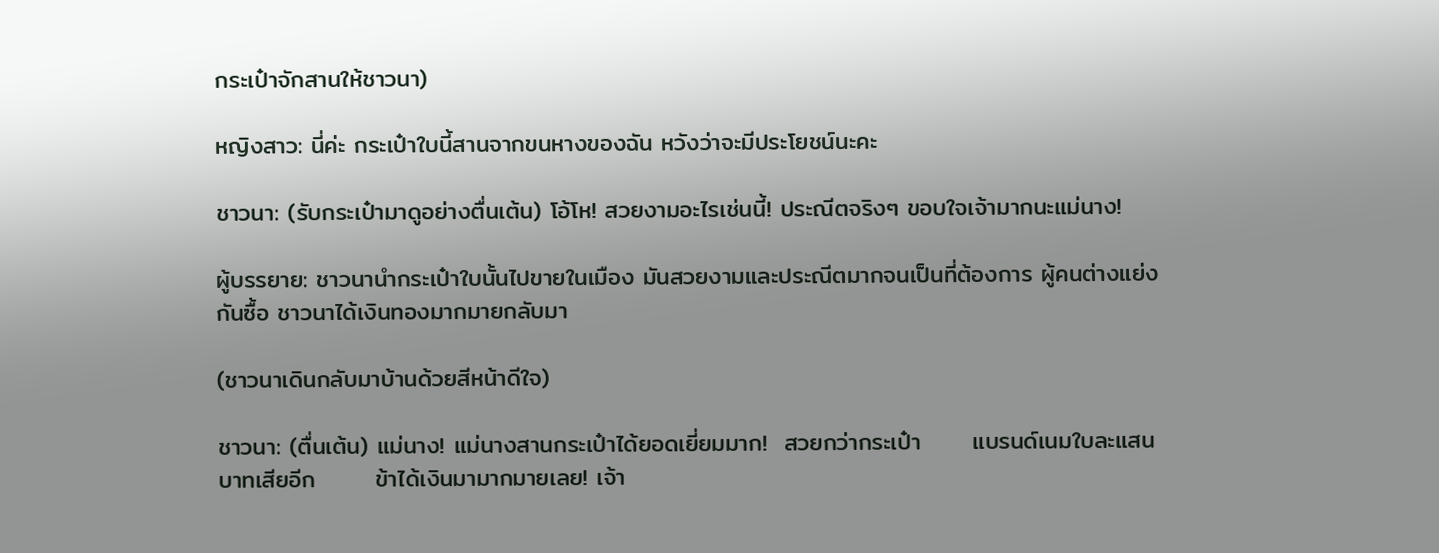กระเป๋าจักสานให้ชาวนา)

หญิงสาว: นี่ค่ะ กระเป๋าใบนี้สานจากขนหางของฉัน หวังว่าจะมีประโยชน์นะคะ

ชาวนา: (รับกระเป๋ามาดูอย่างตื่นเต้น) โอ้โห! สวยงามอะไรเช่นนี้! ประณีตจริงๆ ขอบใจเจ้ามากนะแม่นาง!

ผู้บรรยาย: ชาวนานำกระเป๋าใบนั้นไปขายในเมือง มันสวยงามและประณีตมากจนเป็นที่ต้องการ ผู้คนต่างแย่งกันซื้อ ชาวนาได้เงินทองมากมายกลับมา

(ชาวนาเดินกลับมาบ้านด้วยสีหน้าดีใจ)

ชาวนา: (ตื่นเต้น) แม่นาง! แม่นางสานกระเป๋าได้ยอดเยี่ยมมาก!  สวยกว่ากระเป๋า      แบรนด์เนมใบละแสนบาทเสียอีก       ข้าได้เงินมามากมายเลย! เจ้า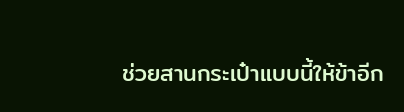ช่วยสานกระเป๋าแบบนี้ให้ข้าอีก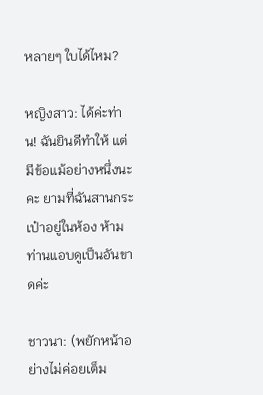หลายๆ ใบได้ไหม?

หญิงสาว: ได้ค่ะท่าน! ฉันยินดีทำให้ แต่มีข้อแม้อย่างหนึ่งนะคะ ยามที่ฉันสานกระเป๋าอยู่ในห้อง ห้ามท่านแอบดูเป็นอันขาดค่ะ

ชาวนา: (พยักหน้าอย่างไม่ค่อยเต็ม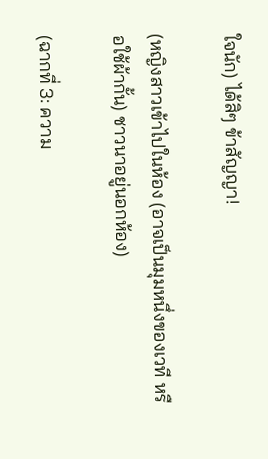ใจนัก) ได้สิๆ ข้าสัญญา!

(หญิงสาวเข้าไปในห้อง (อาจเป็นมุมหนึ่งของเวที หรือใช้ผ้ากั้น) ชาวนาอยู่นอกห้อง)

(ฉากที่ 3: ความ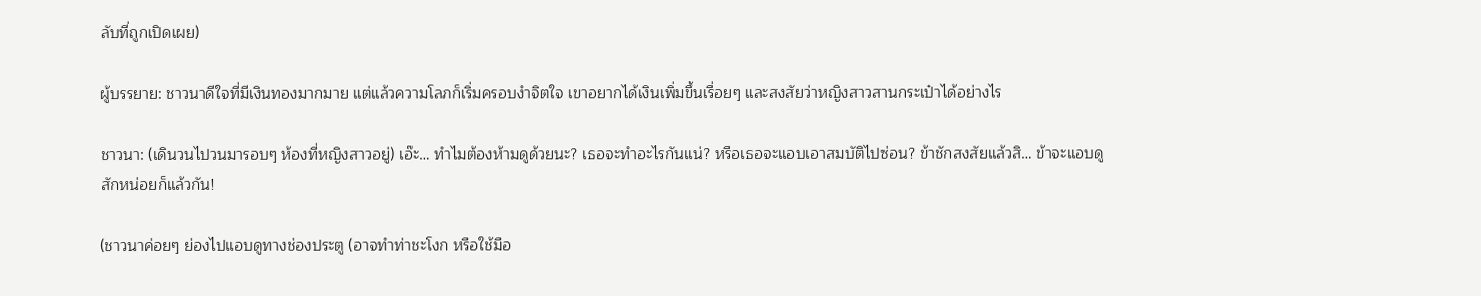ลับที่ถูกเปิดเผย)

ผู้บรรยาย: ชาวนาดีใจที่มีเงินทองมากมาย แต่แล้วความโลภก็เริ่มครอบงำจิตใจ เขาอยากได้เงินเพิ่มขึ้นเรื่อยๆ และสงสัยว่าหญิงสาวสานกระเป๋าได้อย่างไร

ชาวนา: (เดินวนไปวนมารอบๆ ห้องที่หญิงสาวอยู่) เอ๊ะ… ทำไมต้องห้ามดูด้วยนะ? เธอจะทำอะไรกันแน่? หรือเธอจะแอบเอาสมบัติไปซ่อน? ข้าชักสงสัยแล้วสิ… ข้าจะแอบดูสักหน่อยก็แล้วกัน!

(ชาวนาค่อยๆ ย่องไปแอบดูทางช่องประตู (อาจทำท่าชะโงก หรือใช้มือ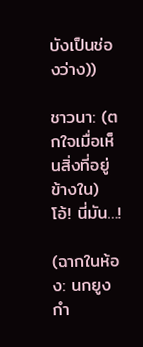บังเป็นช่องว่าง))

ชาวนา: (ตกใจเมื่อเห็นสิ่งที่อยู่ข้างใน) โอ้! นี่มัน…!

(ฉากในห้อง: นกยูงกำ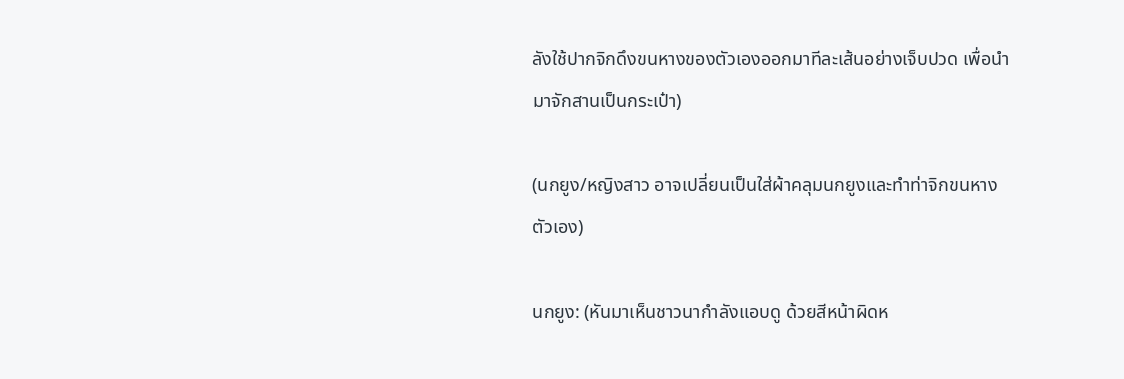ลังใช้ปากจิกดึงขนหางของตัวเองออกมาทีละเส้นอย่างเจ็บปวด เพื่อนำมาจักสานเป็นกระเป๋า)

(นกยูง/หญิงสาว อาจเปลี่ยนเป็นใส่ผ้าคลุมนกยูงและทำท่าจิกขนหางตัวเอง)

นกยูง: (หันมาเห็นชาวนากำลังแอบดู ด้วยสีหน้าผิดห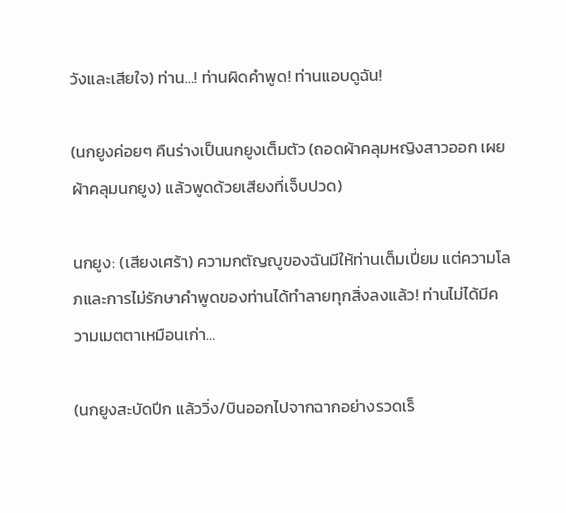วังและเสียใจ) ท่าน…! ท่านผิดคำพูด! ท่านแอบดูฉัน!

(นกยูงค่อยๆ คืนร่างเป็นนกยูงเต็มตัว (ถอดผ้าคลุมหญิงสาวออก เผยผ้าคลุมนกยูง) แล้วพูดด้วยเสียงที่เจ็บปวด)

นกยูง: (เสียงเศร้า) ความกตัญญูของฉันมีให้ท่านเต็มเปี่ยม แต่ความโลภและการไม่รักษาคำพูดของท่านได้ทำลายทุกสิ่งลงแล้ว! ท่านไม่ได้มีความเมตตาเหมือนเก่า…

(นกยูงสะบัดปีก แล้ววิ่ง/บินออกไปจากฉากอย่างรวดเร็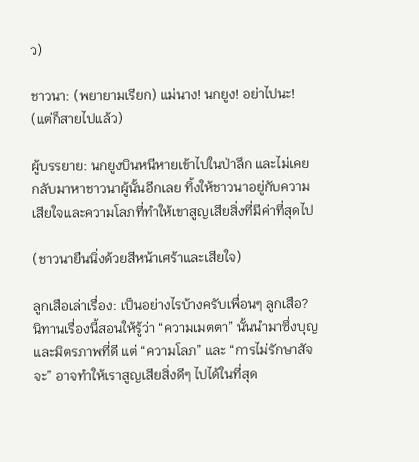ว)

ชาวนา: (พยายามเรียก) แม่นาง! นกยูง! อย่าไปนะ! (แต่ก็สายไปแล้ว)

ผู้บรรยาย: นกยูงบินหนีหายเข้าไปในป่าลึก และไม่เคยกลับมาหาชาวนาผู้นั้นอีกเลย ทิ้งให้ชาวนาอยู่กับความเสียใจและความโลภที่ทำให้เขาสูญเสียสิ่งที่มีค่าที่สุดไป

(ชาวนายืนนิ่งด้วยสีหน้าเศร้าและเสียใจ)

ลูกเสือเล่าเรื่อง: เป็นอย่างไรบ้างครับเพื่อนๆ ลูกเสือ? นิทานเรื่องนี้สอนให้รู้ว่า “ความเมตตา” นั้นนำมาซึ่งบุญและมิตรภาพที่ดี แต่ “ความโลภ” และ “การไม่รักษาสัจจะ” อาจทำให้เราสูญเสียสิ่งดีๆ ไปได้ในที่สุด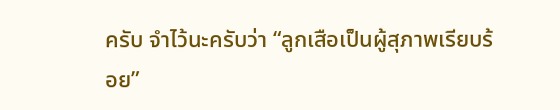ครับ จำไว้นะครับว่า “ลูกเสือเป็นผู้สุภาพเรียบร้อย”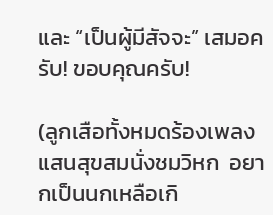และ “เป็นผู้มีสัจจะ” เสมอครับ! ขอบคุณครับ!

(ลูกเสือทั้งหมดร้องเพลง  แสนสุขสมนั่งชมวิหก  อยากเป็นนกเหลือเกิ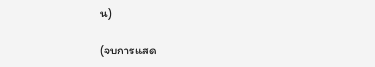น)

(จบการแสด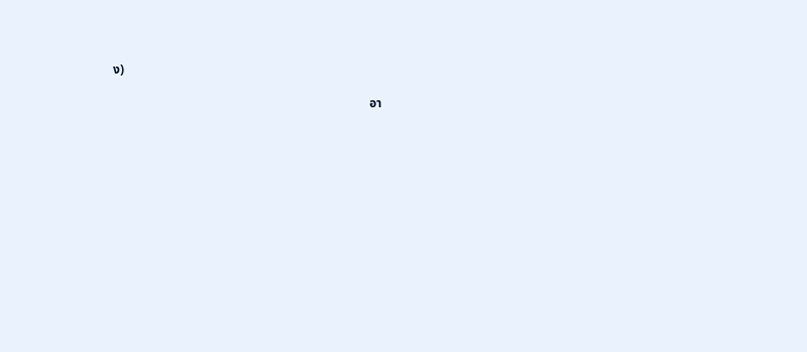ง)

                                                                                  อา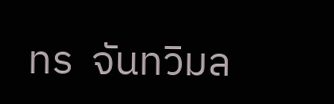ทร  จันทวิมล